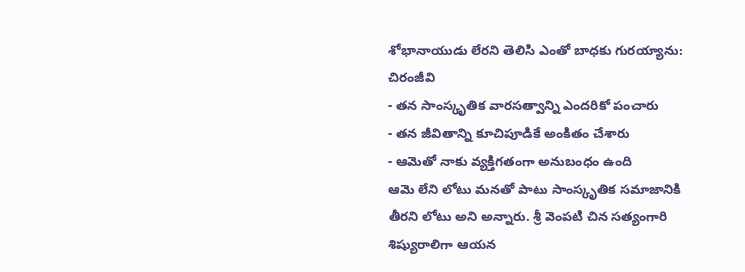శోభానాయుడు లేరని తెలిసి ఎంతో బాధకు గురయ్యాను: చిరంజీవి
- తన సాంస్కృతిక వారసత్వాన్ని ఎందరికో పంచారు
- తన జీవితాన్ని కూచిపూడికే అంకితం చేశారు
- ఆమెతో నాకు వ్యక్తిగతంగా అనుబంధం ఉంది
ఆమె లేని లోటు మనతో పాటు సాంస్కృతిక సమాజానికి తీరని లోటు అని అన్నారు. శ్రీ వెంపటి చిన సత్యంగారి శిష్యురాలిగా ఆయన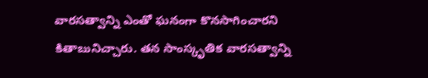వారసత్వాన్ని ఎంతో ఘనంగా కొనసాగించారని కితాబునిచ్చారు. తన సాంస్కృతిక వారసత్వాన్ని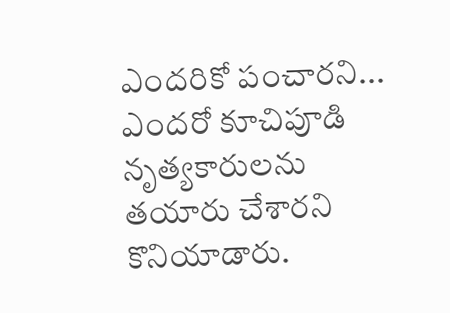ఎందరికో పంచారని... ఎందరో కూచిపూడి నృత్యకారులను తయారు చేశారని కొనియాడారు.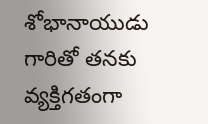శోభానాయుడు గారితో తనకు వ్యక్తిగతంగా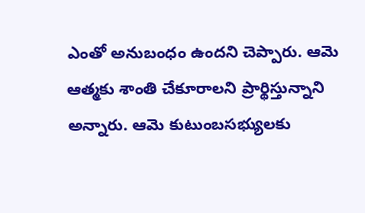ఎంతో అనుబంధం ఉందని చెప్పారు. ఆమె ఆత్మకు శాంతి చేకూరాలని ప్రార్థిస్తున్నాని అన్నారు. ఆమె కుటుంబసభ్యులకు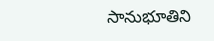సానుభూతిని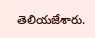తెలియజేశారు.